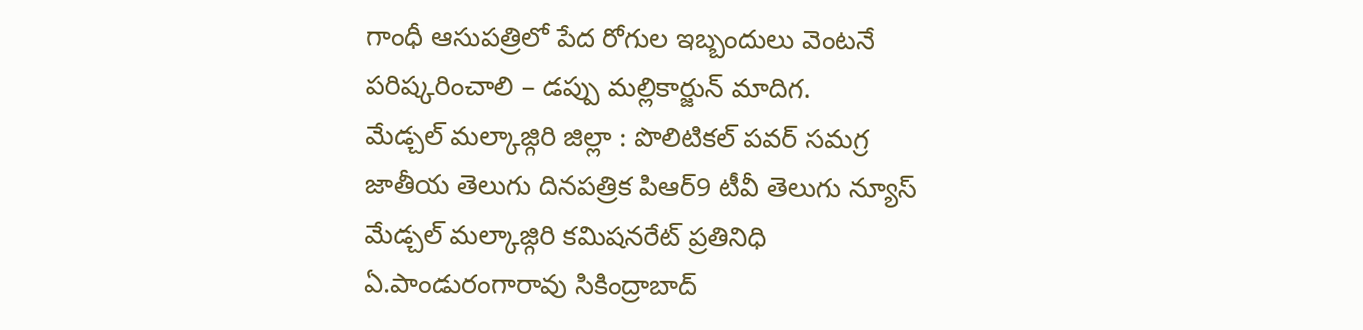గాంధీ ఆసుపత్రిలో పేద రోగుల ఇబ్బందులు వెంటనే పరిష్కరించాలి – డప్పు మల్లికార్జున్ మాదిగ.
మేడ్చల్ మల్కాజ్గిరి జిల్లా : పొలిటికల్ పవర్ సమగ్ర జాతీయ తెలుగు దినపత్రిక పిఆర్9 టీవీ తెలుగు న్యూస్ మేడ్చల్ మల్కాజ్గిరి కమిషనరేట్ ప్రతినిధి ఏ.పాండురంగారావు సికింద్రాబాద్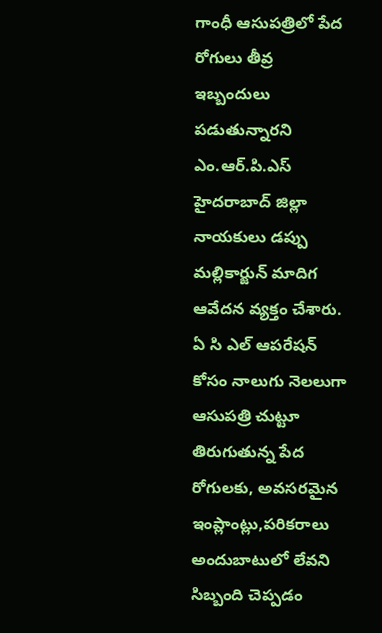గాంధీ ఆసుపత్రిలో పేద రోగులు తీవ్ర ఇబ్బందులు పడుతున్నారని ఎం.ఆర్.పి.ఎస్ హైదరాబాద్ జిల్లా నాయకులు డప్పు మల్లికార్జున్ మాదిగ ఆవేదన వ్యక్తం చేశారు. ఏ సి ఎల్ ఆపరేషన్ కోసం నాలుగు నెలలుగా ఆసుపత్రి చుట్టూ తిరుగుతున్న పేద రోగులకు, అవసరమైన ఇంప్లాంట్లు,పరికరాలు అందుబాటులో లేవని సిబ్బంది చెప్పడం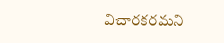విచారకరమని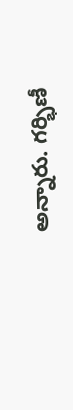అన్నారు. గర్భిణీ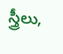స్త్రీలు,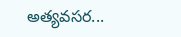అత్యవసర...